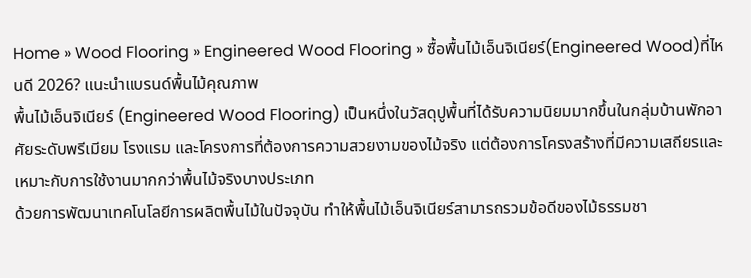Home » Wood Flooring » Engineered Wood Flooring » ซื้อพื้นไม้เอ็นจิเนียร์(Engineered Wood)ที่ไหนดี 2026? แนะนำแบรนด์พื้นไม้คุณภาพ
พื้นไม้เอ็นจิเนียร์ (Engineered Wood Flooring) เป็นหนึ่งในวัสดุปูพื้นที่ได้รับความนิยมมากขึ้นในกลุ่มบ้านพักอาศัยระดับพรีเมียม โรงแรม และโครงการที่ต้องการความสวยงามของไม้จริง แต่ต้องการโครงสร้างที่มีความเสถียรและเหมาะกับการใช้งานมากกว่าพื้นไม้จริงบางประเภท
ด้วยการพัฒนาเทคโนโลยีการผลิตพื้นไม้ในปัจจุบัน ทำให้พื้นไม้เอ็นจิเนียร์สามารถรวมข้อดีของไม้ธรรมชา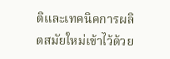ติและเทคนิคการผลิตสมัยใหม่เข้าไว้ด้วย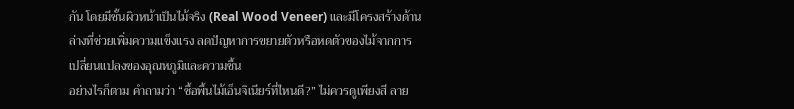กัน โดยมีชั้นผิวหน้าเป็นไม้จริง (Real Wood Veneer) และมีโครงสร้างด้านล่างที่ช่วยเพิ่มความแข็งแรง ลดปัญหาการขยายตัวหรือหดตัวของไม้จากการเปลี่ยนแปลงของอุณหภูมิและความชื้น
อย่างไรก็ตาม คำถามว่า “ซื้อพื้นไม้เอ็นจิเนียร์ที่ไหนดี?” ไม่ควรดูเพียงสี ลาย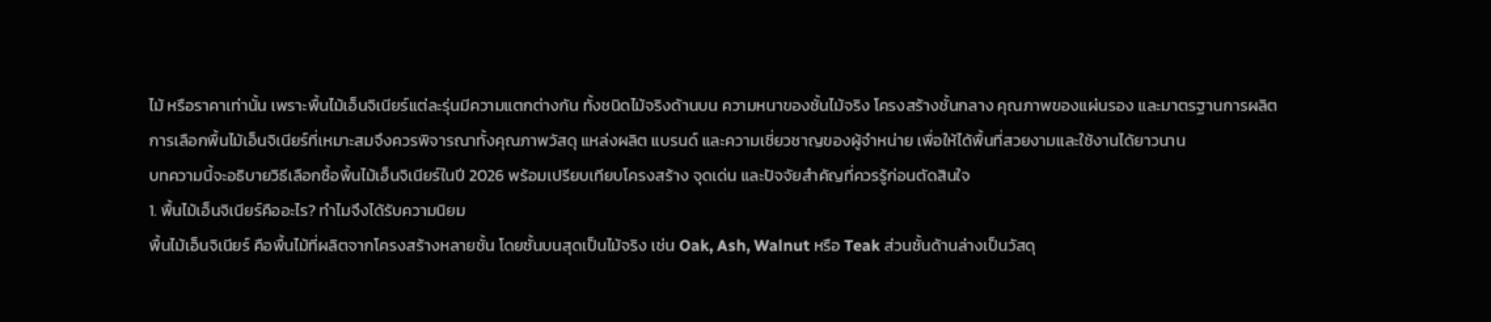ไม้ หรือราคาเท่านั้น เพราะพื้นไม้เอ็นจิเนียร์แต่ละรุ่นมีความแตกต่างกัน ทั้งชนิดไม้จริงด้านบน ความหนาของชั้นไม้จริง โครงสร้างชั้นกลาง คุณภาพของแผ่นรอง และมาตรฐานการผลิต
การเลือกพื้นไม้เอ็นจิเนียร์ที่เหมาะสมจึงควรพิจารณาทั้งคุณภาพวัสดุ แหล่งผลิต แบรนด์ และความเชี่ยวชาญของผู้จำหน่าย เพื่อให้ได้พื้นที่สวยงามและใช้งานได้ยาวนาน
บทความนี้จะอธิบายวิธีเลือกซื้อพื้นไม้เอ็นจิเนียร์ในปี 2026 พร้อมเปรียบเทียบโครงสร้าง จุดเด่น และปัจจัยสำคัญที่ควรรู้ก่อนตัดสินใจ
1. พื้นไม้เอ็นจิเนียร์คืออะไร? ทำไมจึงได้รับความนิยม
พื้นไม้เอ็นจิเนียร์ คือพื้นไม้ที่ผลิตจากโครงสร้างหลายชั้น โดยชั้นบนสุดเป็นไม้จริง เช่น Oak, Ash, Walnut หรือ Teak ส่วนชั้นด้านล่างเป็นวัสดุ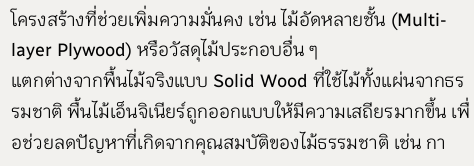โครงสร้างที่ช่วยเพิ่มความมั่นคง เช่น ไม้อัดหลายชั้น (Multi-layer Plywood) หรือวัสดุไม้ประกอบอื่น ๆ
แตกต่างจากพื้นไม้จริงแบบ Solid Wood ที่ใช้ไม้ทั้งแผ่นจากธรรมชาติ พื้นไม้เอ็นจิเนียร์ถูกออกแบบให้มีความเสถียรมากขึ้น เพื่อช่วยลดปัญหาที่เกิดจากคุณสมบัติของไม้ธรรมชาติ เช่น กา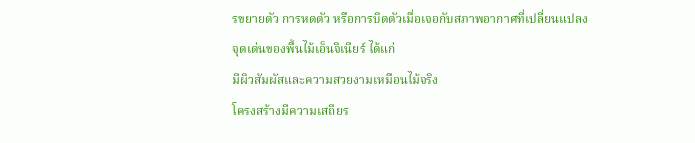รขยายตัว การหดตัว หรือการบิดตัวเมื่อเจอกับสภาพอากาศที่เปลี่ยนแปลง
จุดเด่นของพื้นไม้เอ็นจิเนียร์ ได้แก่
มีผิวสัมผัสและความสวยงามเหมือนไม้จริง
โครงสร้างมีความเสถียร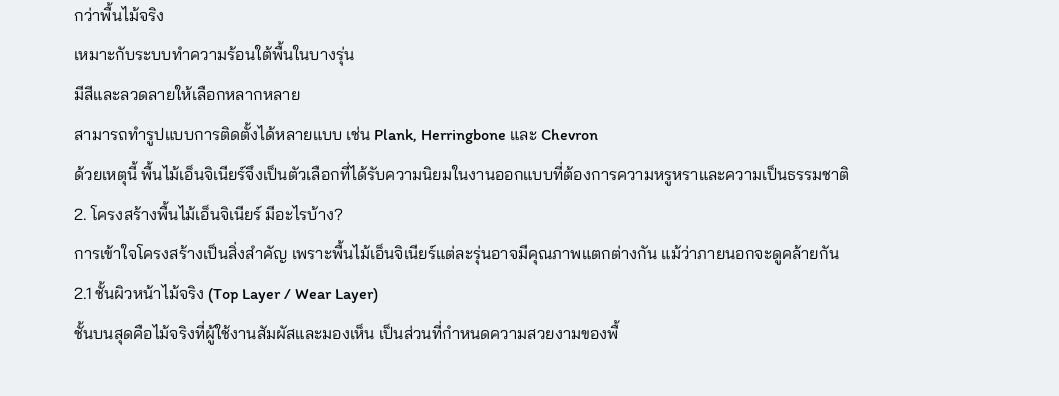กว่าพื้นไม้จริง
เหมาะกับระบบทำความร้อนใต้พื้นในบางรุ่น
มีสีและลวดลายให้เลือกหลากหลาย
สามารถทำรูปแบบการติดตั้งได้หลายแบบ เช่น Plank, Herringbone และ Chevron
ด้วยเหตุนี้ พื้นไม้เอ็นจิเนียร์จึงเป็นตัวเลือกที่ได้รับความนิยมในงานออกแบบที่ต้องการความหรูหราและความเป็นธรรมชาติ
2. โครงสร้างพื้นไม้เอ็นจิเนียร์ มีอะไรบ้าง?
การเข้าใจโครงสร้างเป็นสิ่งสำคัญ เพราะพื้นไม้เอ็นจิเนียร์แต่ละรุ่นอาจมีคุณภาพแตกต่างกัน แม้ว่าภายนอกจะดูคล้ายกัน
2.1 ชั้นผิวหน้าไม้จริง (Top Layer / Wear Layer)
ชั้นบนสุดคือไม้จริงที่ผู้ใช้งานสัมผัสและมองเห็น เป็นส่วนที่กำหนดความสวยงามของพื้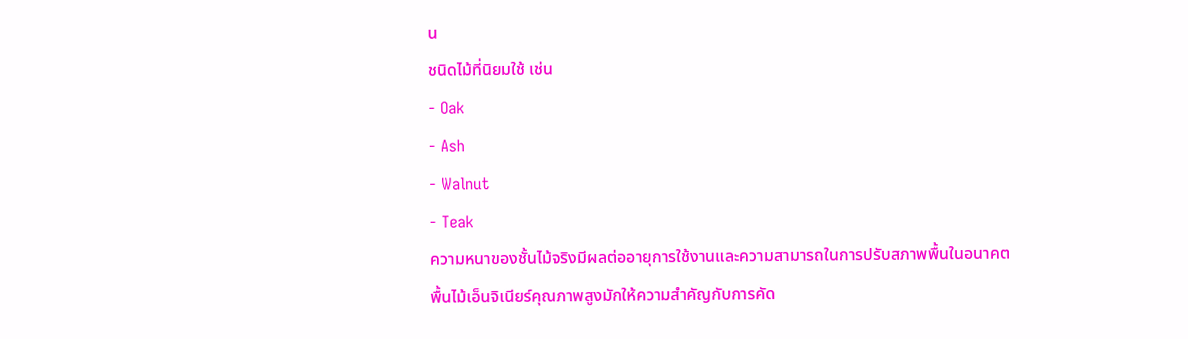น
ชนิดไม้ที่นิยมใช้ เช่น
- Oak
- Ash
- Walnut
- Teak
ความหนาของชั้นไม้จริงมีผลต่ออายุการใช้งานและความสามารถในการปรับสภาพพื้นในอนาคต
พื้นไม้เอ็นจิเนียร์คุณภาพสูงมักให้ความสำคัญกับการคัด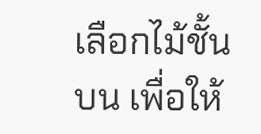เลือกไม้ชั้นบน เพื่อให้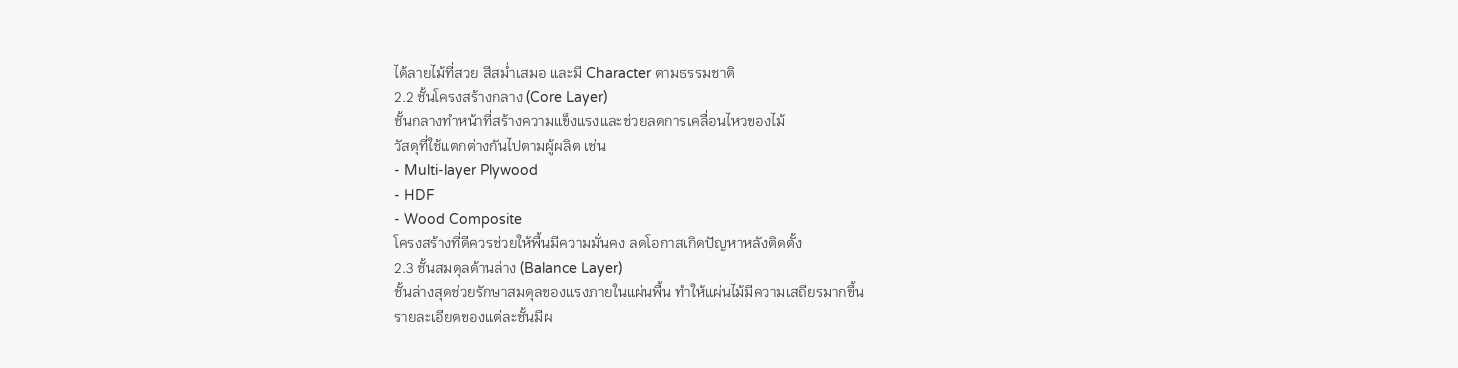ได้ลายไม้ที่สวย สีสม่ำเสมอ และมี Character ตามธรรมชาติ
2.2 ชั้นโครงสร้างกลาง (Core Layer)
ชั้นกลางทำหน้าที่สร้างความแข็งแรงและช่วยลดการเคลื่อนไหวของไม้
วัสดุที่ใช้แตกต่างกันไปตามผู้ผลิต เช่น
- Multi-layer Plywood
- HDF
- Wood Composite
โครงสร้างที่ดีควรช่วยให้พื้นมีความมั่นคง ลดโอกาสเกิดปัญหาหลังติดตั้ง
2.3 ชั้นสมดุลด้านล่าง (Balance Layer)
ชั้นล่างสุดช่วยรักษาสมดุลของแรงภายในแผ่นพื้น ทำให้แผ่นไม้มีความเสถียรมากขึ้น
รายละเอียดของแต่ละชั้นมีผ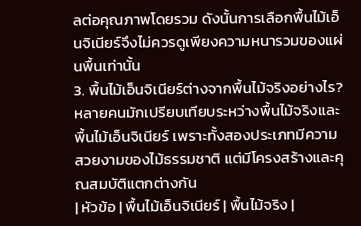ลต่อคุณภาพโดยรวม ดังนั้นการเลือกพื้นไม้เอ็นจิเนียร์จึงไม่ควรดูเพียงความหนารวมของแผ่นพื้นเท่านั้น
3. พื้นไม้เอ็นจิเนียร์ต่างจากพื้นไม้จริงอย่างไร?
หลายคนมักเปรียบเทียบระหว่างพื้นไม้จริงและพื้นไม้เอ็นจิเนียร์ เพราะทั้งสองประเภทมีความสวยงามของไม้ธรรมชาติ แต่มีโครงสร้างและคุณสมบัติแตกต่างกัน
| หัวข้อ | พื้นไม้เอ็นจิเนียร์ | พื้นไม้จริง |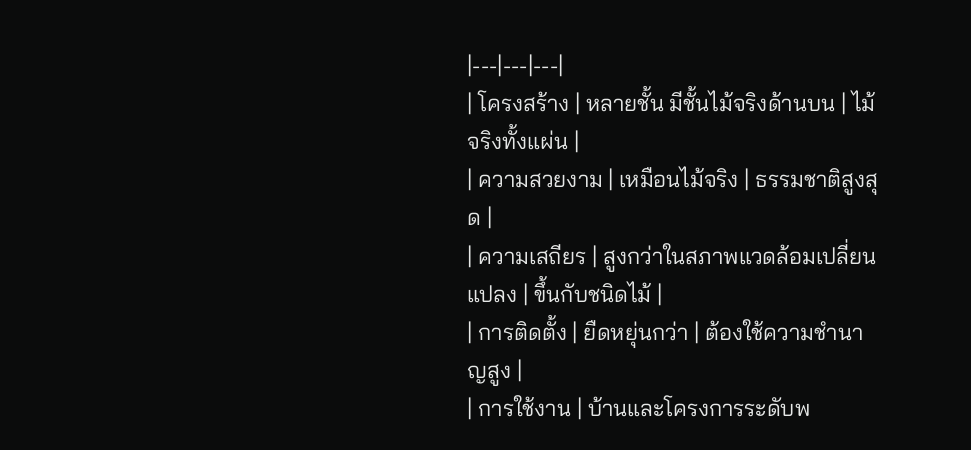|---|---|---|
| โครงสร้าง | หลายชั้น มีชั้นไม้จริงด้านบน | ไม้จริงทั้งแผ่น |
| ความสวยงาม | เหมือนไม้จริง | ธรรมชาติสูงสุด |
| ความเสถียร | สูงกว่าในสภาพแวดล้อมเปลี่ยนแปลง | ขึ้นกับชนิดไม้ |
| การติดตั้ง | ยืดหยุ่นกว่า | ต้องใช้ความชำนาญสูง |
| การใช้งาน | บ้านและโครงการระดับพ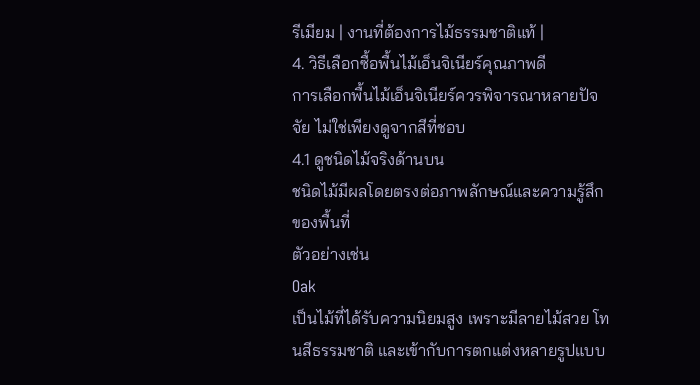รีเมียม | งานที่ต้องการไม้ธรรมชาติแท้ |
4. วิธีเลือกซื้อพื้นไม้เอ็นจิเนียร์คุณภาพดี
การเลือกพื้นไม้เอ็นจิเนียร์ควรพิจารณาหลายปัจจัย ไม่ใช่เพียงดูจากสีที่ชอบ
4.1 ดูชนิดไม้จริงด้านบน
ชนิดไม้มีผลโดยตรงต่อภาพลักษณ์และความรู้สึกของพื้นที่
ตัวอย่างเช่น
Oak
เป็นไม้ที่ได้รับความนิยมสูง เพราะมีลายไม้สวย โทนสีธรรมชาติ และเข้ากับการตกแต่งหลายรูปแบบ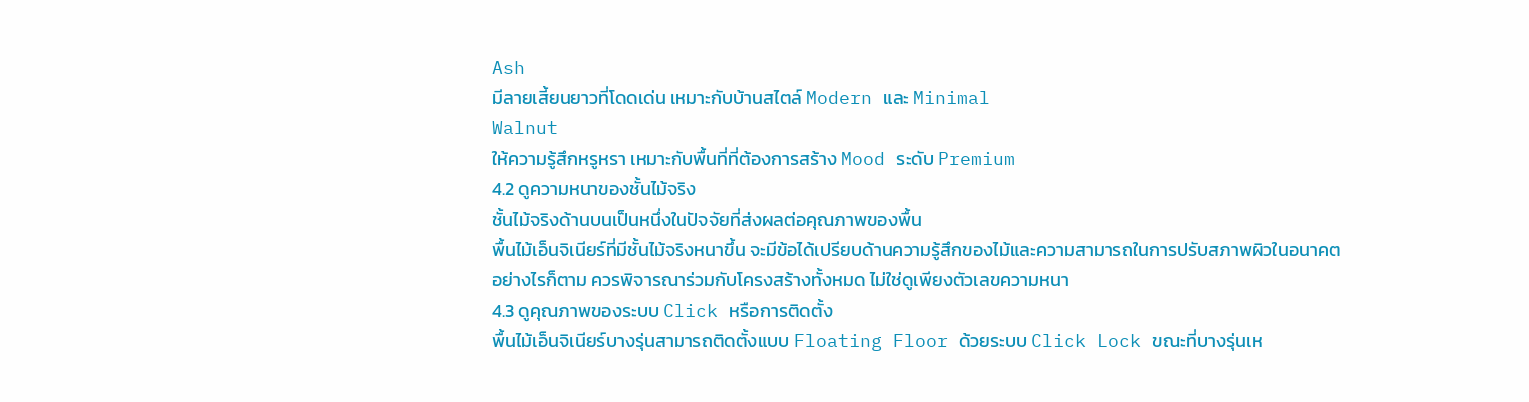Ash
มีลายเสี้ยนยาวที่โดดเด่น เหมาะกับบ้านสไตล์ Modern และ Minimal
Walnut
ให้ความรู้สึกหรูหรา เหมาะกับพื้นที่ที่ต้องการสร้าง Mood ระดับ Premium
4.2 ดูความหนาของชั้นไม้จริง
ชั้นไม้จริงด้านบนเป็นหนึ่งในปัจจัยที่ส่งผลต่อคุณภาพของพื้น
พื้นไม้เอ็นจิเนียร์ที่มีชั้นไม้จริงหนาขึ้น จะมีข้อได้เปรียบด้านความรู้สึกของไม้และความสามารถในการปรับสภาพผิวในอนาคต
อย่างไรก็ตาม ควรพิจารณาร่วมกับโครงสร้างทั้งหมด ไม่ใช่ดูเพียงตัวเลขความหนา
4.3 ดูคุณภาพของระบบ Click หรือการติดตั้ง
พื้นไม้เอ็นจิเนียร์บางรุ่นสามารถติดตั้งแบบ Floating Floor ด้วยระบบ Click Lock ขณะที่บางรุ่นเห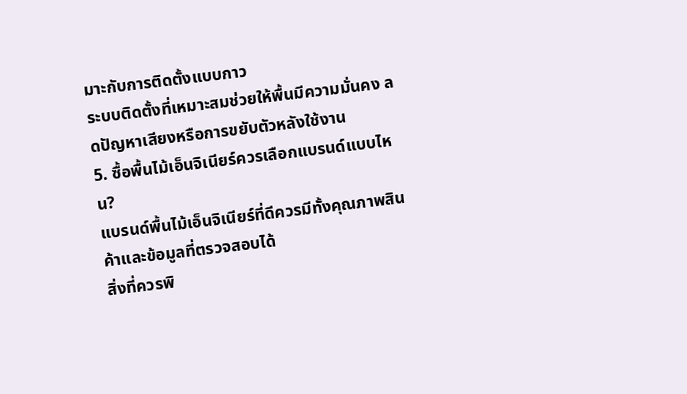มาะกับการติดตั้งแบบกาว
ระบบติดตั้งที่เหมาะสมช่วยให้พื้นมีความมั่นคง ลดปัญหาเสียงหรือการขยับตัวหลังใช้งาน
5. ซื้อพื้นไม้เอ็นจิเนียร์ควรเลือกแบรนด์แบบไหน?
แบรนด์พื้นไม้เอ็นจิเนียร์ที่ดีควรมีทั้งคุณภาพสินค้าและข้อมูลที่ตรวจสอบได้
สิ่งที่ควรพิ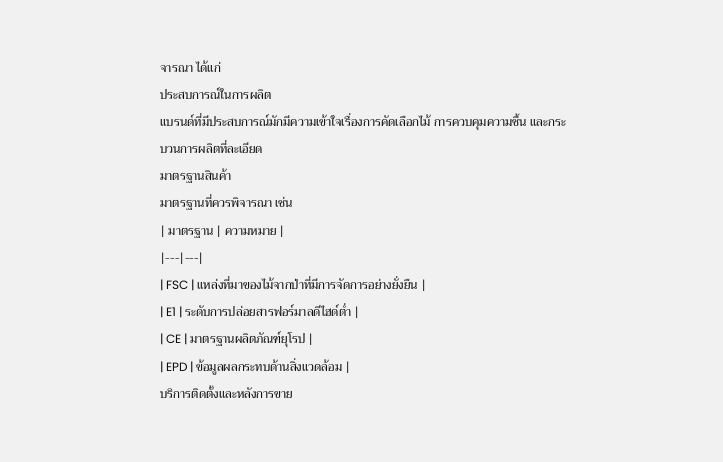จารณา ได้แก่
ประสบการณ์ในการผลิต
แบรนด์ที่มีประสบการณ์มักมีความเข้าใจเรื่องการคัดเลือกไม้ การควบคุมความชื้น และกระบวนการผลิตที่ละเอียด
มาตรฐานสินค้า
มาตรฐานที่ควรพิจารณา เช่น
| มาตรฐาน | ความหมาย |
|---|---|
| FSC | แหล่งที่มาของไม้จากป่าที่มีการจัดการอย่างยั่งยืน |
| E1 | ระดับการปล่อยสารฟอร์มาลดีไฮด์ต่ำ |
| CE | มาตรฐานผลิตภัณฑ์ยุโรป |
| EPD | ข้อมูลผลกระทบด้านสิ่งแวดล้อม |
บริการติดตั้งและหลังการขาย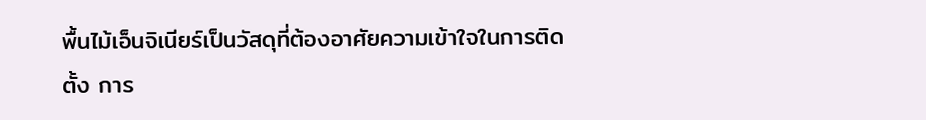พื้นไม้เอ็นจิเนียร์เป็นวัสดุที่ต้องอาศัยความเข้าใจในการติดตั้ง การ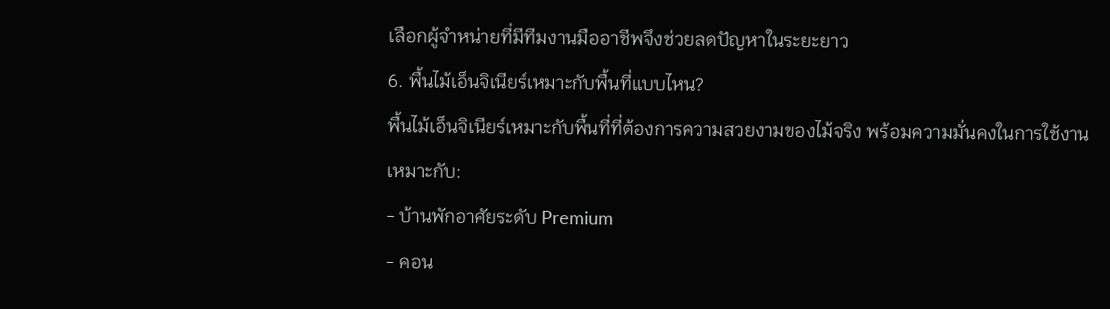เลือกผู้จำหน่ายที่มีทีมงานมืออาชีพจึงช่วยลดปัญหาในระยะยาว
6. พื้นไม้เอ็นจิเนียร์เหมาะกับพื้นที่แบบไหน?
พื้นไม้เอ็นจิเนียร์เหมาะกับพื้นที่ที่ต้องการความสวยงามของไม้จริง พร้อมความมั่นคงในการใช้งาน
เหมาะกับ:
- บ้านพักอาศัยระดับ Premium
- คอน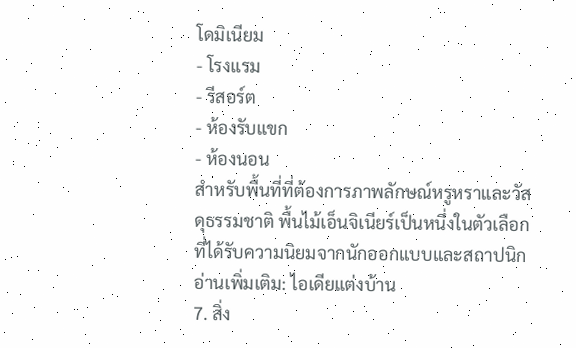โดมิเนียม
- โรงแรม
- รีสอร์ต
- ห้องรับแขก
- ห้องนอน
สำหรับพื้นที่ที่ต้องการภาพลักษณ์หรูหราและวัสดุธรรมชาติ พื้นไม้เอ็นจิเนียร์เป็นหนึ่งในตัวเลือกที่ได้รับความนิยมจากนักออกแบบและสถาปนิก
อ่านเพิ่มเติม: ไอเดียแต่งบ้าน
7. สิ่ง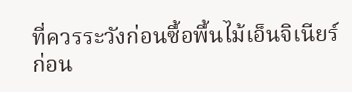ที่ควรระวังก่อนซื้อพื้นไม้เอ็นจิเนียร์
ก่อน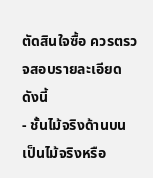ตัดสินใจซื้อ ควรตรวจสอบรายละเอียดดังนี้
- ชั้นไม้จริงด้านบนเป็นไม้จริงหรือ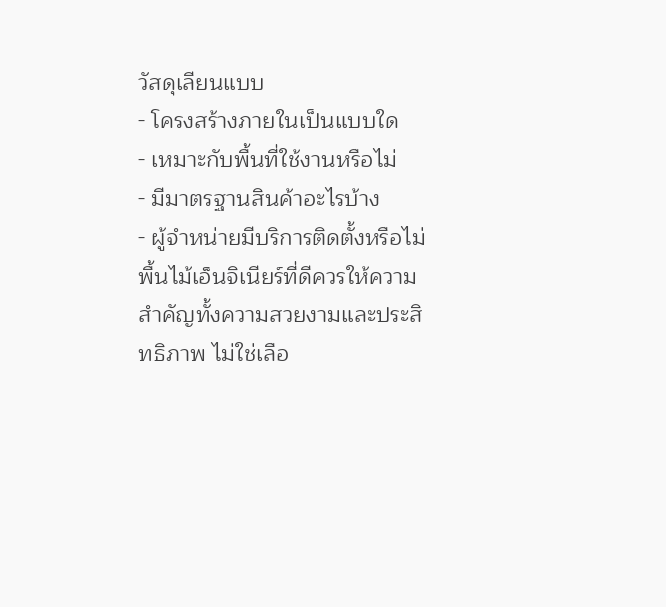วัสดุเลียนแบบ
- โครงสร้างภายในเป็นแบบใด
- เหมาะกับพื้นที่ใช้งานหรือไม่
- มีมาตรฐานสินค้าอะไรบ้าง
- ผู้จำหน่ายมีบริการติดตั้งหรือไม่
พื้นไม้เอ็นจิเนียร์ที่ดีควรให้ความสำคัญทั้งความสวยงามและประสิทธิภาพ ไม่ใช่เลือ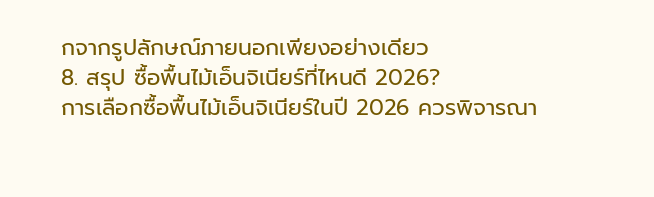กจากรูปลักษณ์ภายนอกเพียงอย่างเดียว
8. สรุป ซื้อพื้นไม้เอ็นจิเนียร์ที่ไหนดี 2026?
การเลือกซื้อพื้นไม้เอ็นจิเนียร์ในปี 2026 ควรพิจารณา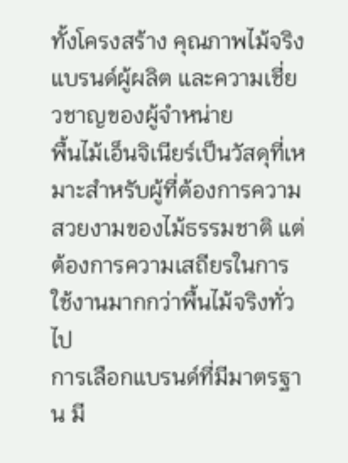ทั้งโครงสร้าง คุณภาพไม้จริง แบรนด์ผู้ผลิต และความเชี่ยวชาญของผู้จำหน่าย
พื้นไม้เอ็นจิเนียร์เป็นวัสดุที่เหมาะสำหรับผู้ที่ต้องการความสวยงามของไม้ธรรมชาติ แต่ต้องการความเสถียรในการใช้งานมากกว่าพื้นไม้จริงทั่วไป
การเลือกแบรนด์ที่มีมาตรฐาน มี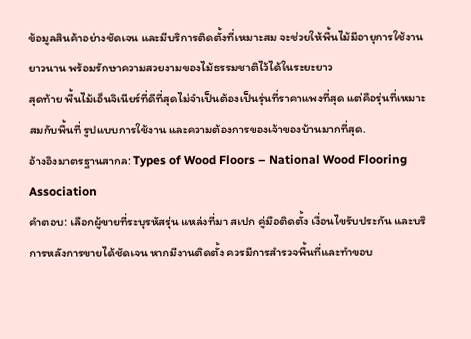ข้อมูลสินค้าอย่างชัดเจน และมีบริการติดตั้งที่เหมาะสม จะช่วยให้พื้นไม้มีอายุการใช้งานยาวนาน พร้อมรักษาความสวยงามของไม้ธรรมชาติไว้ได้ในระยะยาว
สุดท้าย พื้นไม้เอ็นจิเนียร์ที่ดีที่สุดไม่จำเป็นต้องเป็นรุ่นที่ราคาแพงที่สุด แต่คือรุ่นที่เหมาะสมกับพื้นที่ รูปแบบการใช้งาน และความต้องการของเจ้าของบ้านมากที่สุด.
อ้างอิงมาตรฐานสากล: Types of Wood Floors – National Wood Flooring Association
คำตอบ: เลือกผู้ขายที่ระบุรหัสรุ่น แหล่งที่มา สเปก คู่มือติดตั้ง เงื่อนไขรับประกัน และบริการหลังการขายได้ชัดเจน หากมีงานติดตั้ง ควรมีการสำรวจพื้นที่และทำขอบ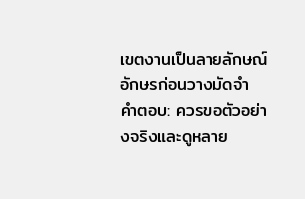เขตงานเป็นลายลักษณ์อักษรก่อนวางมัดจำ
คำตอบ: ควรขอตัวอย่างจริงและดูหลาย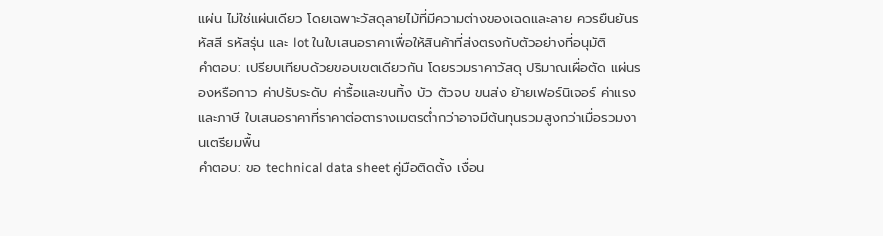แผ่น ไม่ใช่แผ่นเดียว โดยเฉพาะวัสดุลายไม้ที่มีความต่างของเฉดและลาย ควรยืนยันรหัสสี รหัสรุ่น และ lot ในใบเสนอราคาเพื่อให้สินค้าที่ส่งตรงกับตัวอย่างที่อนุมัติ
คำตอบ: เปรียบเทียบด้วยขอบเขตเดียวกัน โดยรวมราคาวัสดุ ปริมาณเผื่อตัด แผ่นรองหรือกาว ค่าปรับระดับ ค่ารื้อและขนทิ้ง บัว ตัวจบ ขนส่ง ย้ายเฟอร์นิเจอร์ ค่าแรง และภาษี ใบเสนอราคาที่ราคาต่อตารางเมตรต่ำกว่าอาจมีต้นทุนรวมสูงกว่าเมื่อรวมงานเตรียมพื้น
คำตอบ: ขอ technical data sheet คู่มือติดตั้ง เงื่อน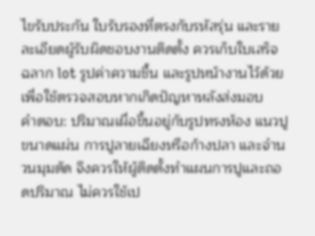ไขรับประกัน ใบรับรองที่ตรงกับรหัสรุ่น และรายละเอียดผู้รับผิดชอบงานติดตั้ง ควรเก็บใบเสร็จ ฉลาก lot รูปค่าความชื้น และรูปหน้างานไว้ด้วย เพื่อใช้ตรวจสอบหากเกิดปัญหาหลังส่งมอบ
คำตอบ: ปริมาณเผื่อขึ้นอยู่กับรูปทรงห้อง แนวปู ขนาดแผ่น การปูลายเฉียงหรือก้างปลา และจำนวนมุมตัด จึงควรให้ผู้ติดตั้งทำแผนการปูและถอดปริมาณ ไม่ควรใช้เป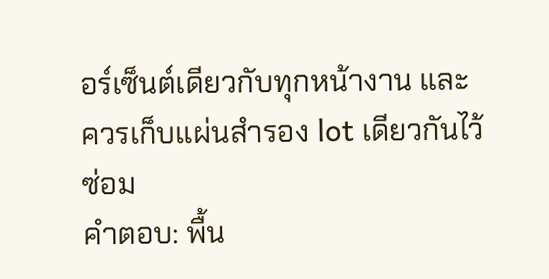อร์เซ็นต์เดียวกับทุกหน้างาน และควรเก็บแผ่นสำรอง lot เดียวกันไว้ซ่อม
คำตอบ: พื้น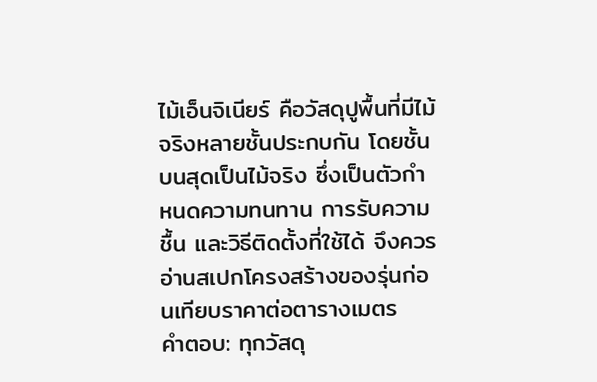ไม้เอ็นจิเนียร์ คือวัสดุปูพื้นที่มีไม้จริงหลายชั้นประกบกัน โดยชั้นบนสุดเป็นไม้จริง ซึ่งเป็นตัวกำหนดความทนทาน การรับความชื้น และวิธีติดตั้งที่ใช้ได้ จึงควรอ่านสเปกโครงสร้างของรุ่นก่อนเทียบราคาต่อตารางเมตร
คำตอบ: ทุกวัสดุ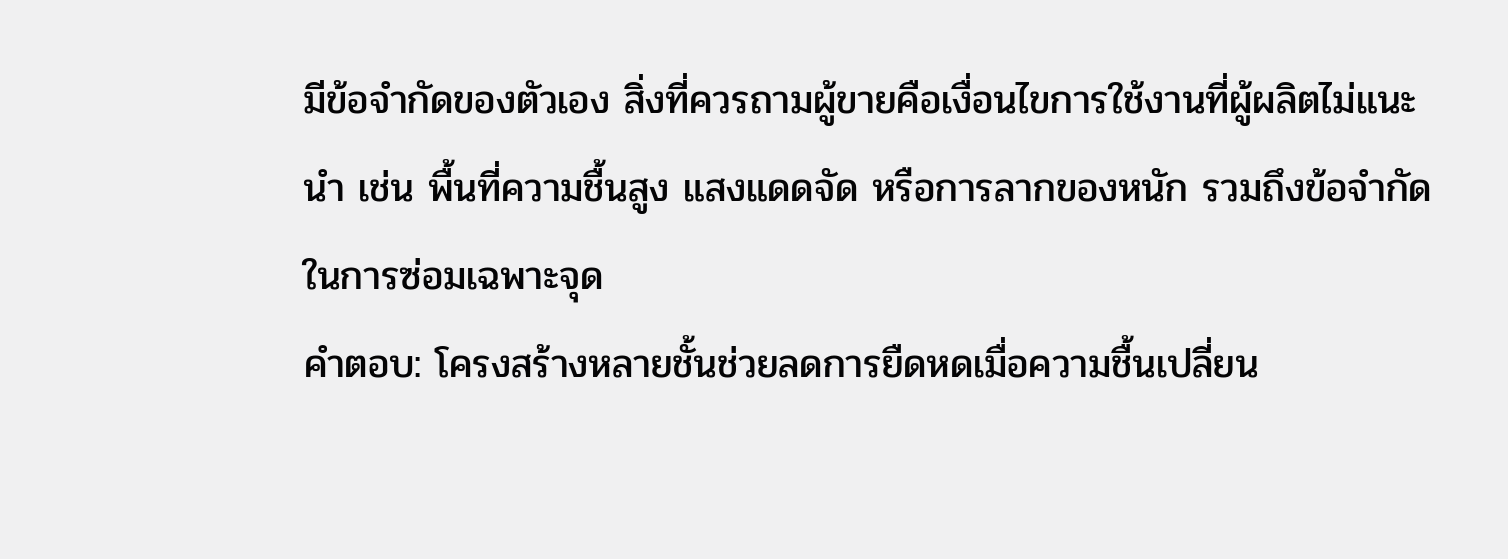มีข้อจำกัดของตัวเอง สิ่งที่ควรถามผู้ขายคือเงื่อนไขการใช้งานที่ผู้ผลิตไม่แนะนำ เช่น พื้นที่ความชื้นสูง แสงแดดจัด หรือการลากของหนัก รวมถึงข้อจำกัดในการซ่อมเฉพาะจุด
คำตอบ: โครงสร้างหลายชั้นช่วยลดการยืดหดเมื่อความชื้นเปลี่ยน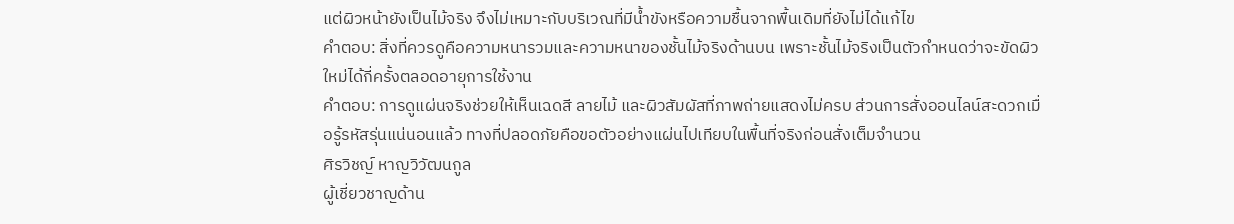แต่ผิวหน้ายังเป็นไม้จริง จึงไม่เหมาะกับบริเวณที่มีน้ำขังหรือความชื้นจากพื้นเดิมที่ยังไม่ได้แก้ไข
คำตอบ: สิ่งที่ควรดูคือความหนารวมและความหนาของชั้นไม้จริงด้านบน เพราะชั้นไม้จริงเป็นตัวกำหนดว่าจะขัดผิวใหม่ได้กี่ครั้งตลอดอายุการใช้งาน
คำตอบ: การดูแผ่นจริงช่วยให้เห็นเฉดสี ลายไม้ และผิวสัมผัสที่ภาพถ่ายแสดงไม่ครบ ส่วนการสั่งออนไลน์สะดวกเมื่อรู้รหัสรุ่นแน่นอนแล้ว ทางที่ปลอดภัยคือขอตัวอย่างแผ่นไปเทียบในพื้นที่จริงก่อนสั่งเต็มจำนวน
ศิรวิชญ์ หาญวิวัฒนกูล
ผู้เชี่ยวชาญด้าน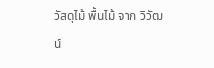วัสดุไม้ พื้นไม้ จาก วิวัฒน์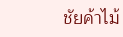ชัยค้าไม้